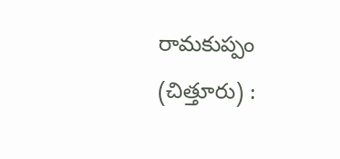రామకుప్పం (చిత్తూరు) :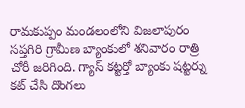రామకుప్పం మండలంలోని విజలాపురం సప్తగిరి గ్రామీణ బ్యాంకులో శనివారం రాత్రి చోరీ జరిగింది. గ్యాస్ కట్టర్తో బ్యాంకు షట్టర్ను కట్ చేసి దొంగలు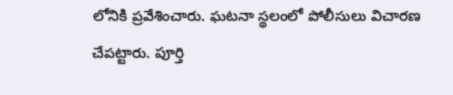లోనికి ప్రవేశించారు. ఘటనా స్థలంలో పోలీసులు విచారణ చేపట్టారు. పూర్తి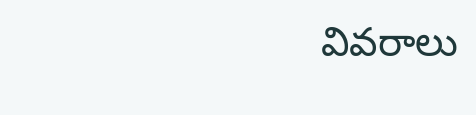వివరాలు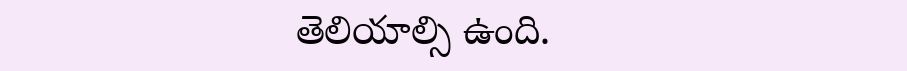తెలియాల్సి ఉంది.